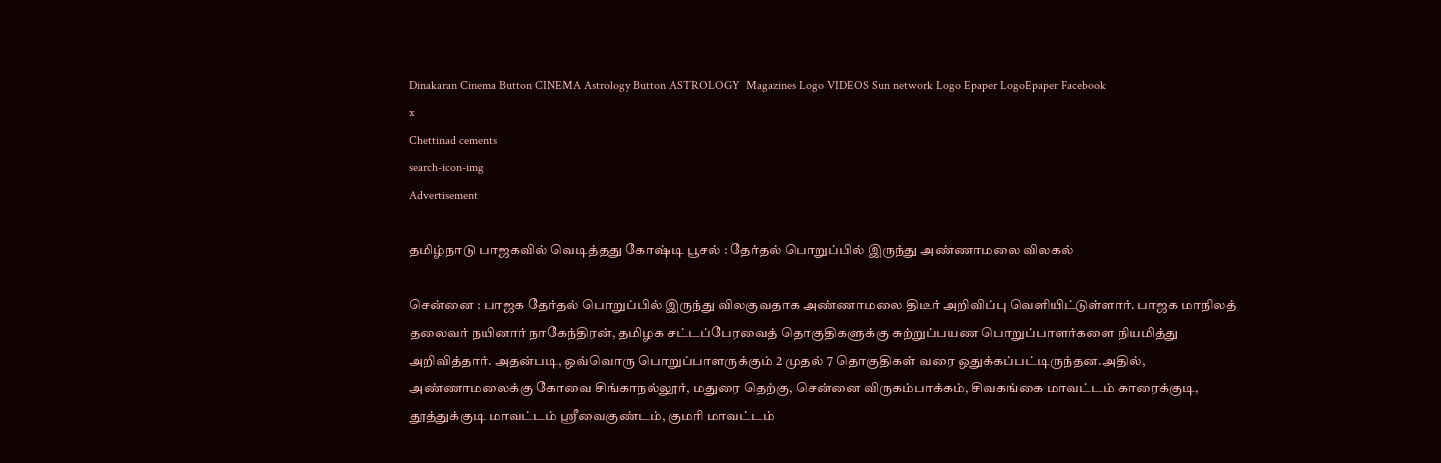Dinakaran Cinema Button CINEMA Astrology Button ASTROLOGY  Magazines Logo VIDEOS Sun network Logo Epaper LogoEpaper Facebook
x
Chettinad cements
search-icon-img
Advertisement

தமிழ்நாடு பாஜகவில் வெடித்தது கோஷ்டி பூசல் : தேர்தல் பொறுப்பில் இருந்து அண்ணாமலை விலகல்

சென்னை : பாஜக தேர்தல் பொறுப்பில் இருந்து விலகுவதாக அண்ணாமலை திடீர் அறிவிப்பு வெளியிட்டுள்ளார். பாஜக மாநிலத் தலைவர் நயினார் நாகேந்திரன், தமிழக சட்டப்பேரவைத் தொகுதிகளுக்கு சுற்றுப்பயண பொறுப்பாளர்களை நியமித்து அறிவித்தார். அதன்படி, ஒவ்வொரு பொறுப்பாளருக்கும் 2 முதல் 7 தொகுதிகள் வரை ஒதுக்கப்பட்டிருந்தன.அதில், அண்ணாமலைக்கு கோவை சிங்காநல்லூர், மதுரை தெற்கு, சென்னை விருகம்பாக்கம், சிவகங்கை மாவட்டம் காரைக்குடி, தூத்துக்குடி மாவட்டம் ஸ்ரீவைகுண்டம், குமரி மாவட்டம்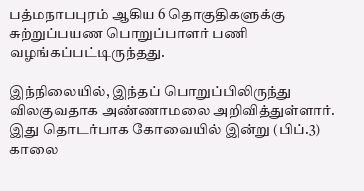பத்மநாபபுரம் ஆகிய 6 தொகுதிகளுக்கு சுற்றுப்பயண பொறுப்பாளர் பணி வழங்கப்பட்டிருந்தது.

இந்நிலையில், இந்தப் பொறுப்பிலிருந்து விலகுவதாக அண்ணாமலை அறிவித்துள்ளார். இது தொடர்பாக கோவையில் இன்று (பிப்.3) காலை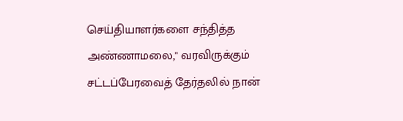செய்தியாளர்களை சந்தித்த அண்ணாமலை," வரவிருக்கும் சட்டப்பேரவைத் தேர்தலில் நான்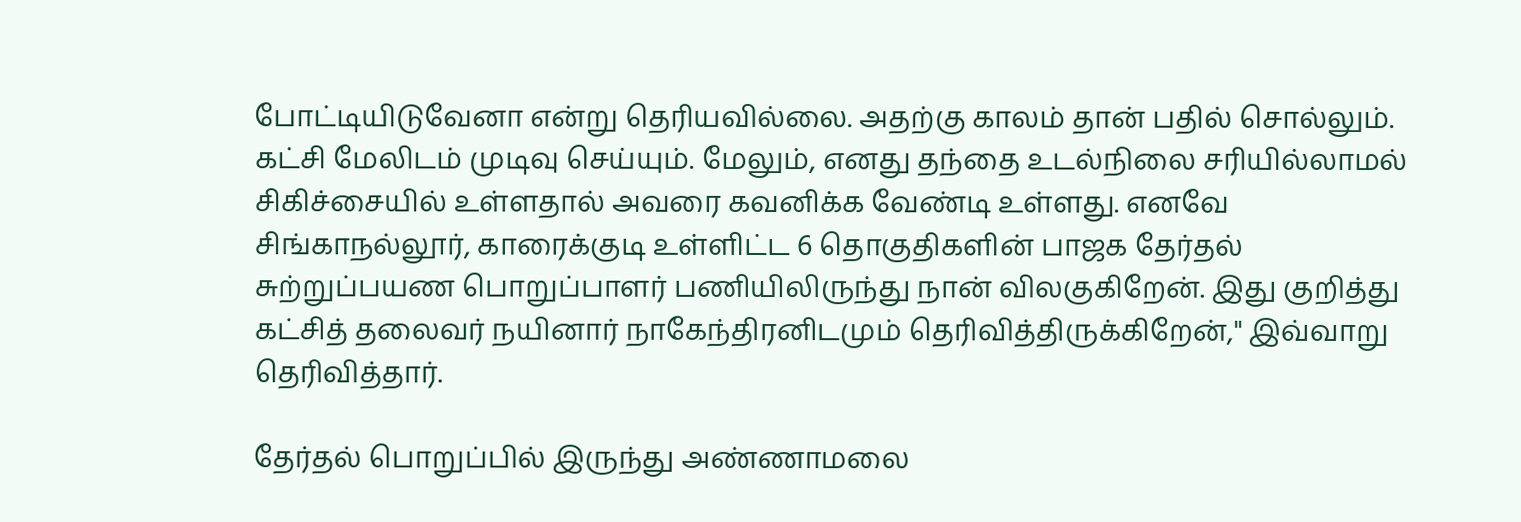போட்டியிடுவேனா என்று தெரியவில்லை. அதற்கு காலம் தான் பதில் சொல்லும். கட்சி மேலிடம் முடிவு செய்யும். மேலும், எனது தந்தை உடல்நிலை சரியில்லாமல் சிகிச்சையில் உள்ளதால் அவரை கவனிக்க வேண்டி உள்ளது. எனவே சிங்காநல்லூர், காரைக்குடி உள்ளிட்ட 6 தொகுதிகளின் பாஜக தேர்தல் சுற்றுப்பயண பொறுப்பாளர் பணியிலிருந்து நான் விலகுகிறேன். இது குறித்து கட்சித் தலைவர் நயினார் நாகேந்திரனிடமும் தெரிவித்திருக்கிறேன்," இவ்வாறு தெரிவித்தார்.

தேர்தல் பொறுப்பில் இருந்து அண்ணாமலை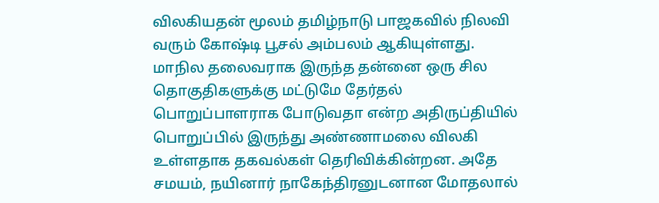விலகியதன் மூலம் தமிழ்நாடு பாஜகவில் நிலவி வரும் கோஷ்டி பூசல் அம்பலம் ஆகியுள்ளது. மாநில தலைவராக இருந்த தன்னை ஒரு சில தொகுதிகளுக்கு மட்டுமே தேர்தல் பொறுப்பாளராக போடுவதா என்ற அதிருப்தியில் பொறுப்பில் இருந்து அண்ணாமலை விலகி உள்ளதாக தகவல்கள் தெரிவிக்கின்றன. அதே சமயம், நயினார் நாகேந்திரனுடனான மோதலால்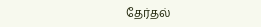தேர்தல்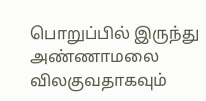பொறுப்பில் இருந்து அண்ணாமலை விலகுவதாகவும்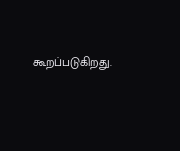கூறப்படுகிறது.